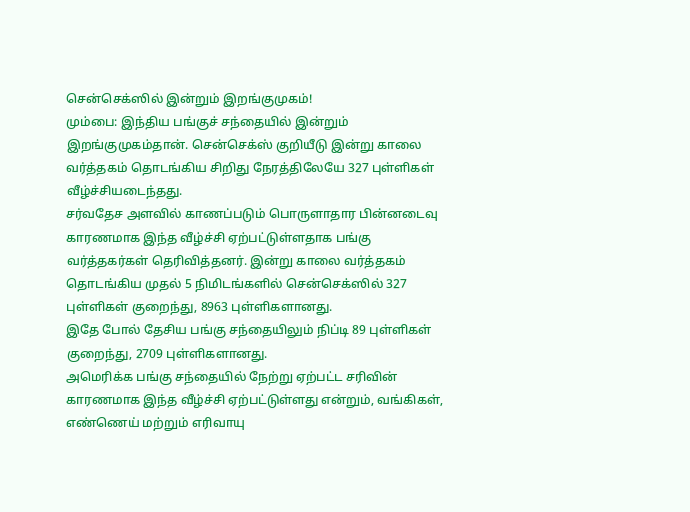சென்செக்ஸில் இன்றும் இறங்குமுகம்!
மும்பை: இந்திய பங்குச் சந்தையில் இன்றும் இறங்குமுகம்தான். சென்செக்ஸ் குறியீடு இன்று காலை வர்த்தகம் தொடங்கிய சிறிது நேரத்திலேயே 327 புள்ளிகள் வீழ்ச்சியடைந்தது.
சர்வதேச அளவில் காணப்படும் பொருளாதார பின்னடைவு காரணமாக இந்த வீழ்ச்சி ஏற்பட்டுள்ளதாக பங்கு வர்த்தகர்கள் தெரிவித்தனர். இன்று காலை வர்த்தகம் தொடங்கிய முதல் 5 நிமிடங்களில் சென்செக்ஸில் 327 புள்ளிகள் குறைந்து, 8963 புள்ளிகளானது.
இதே போல் தேசிய பங்கு சந்தையிலும் நிப்டி 89 புள்ளிகள் குறைந்து, 2709 புள்ளிகளானது.
அமெரிக்க பங்கு சந்தையில் நேற்று ஏற்பட்ட சரிவின் காரணமாக இந்த வீழ்ச்சி ஏற்பட்டுள்ளது என்றும், வங்கிகள், எண்ணெய் மற்றும் எரிவாயு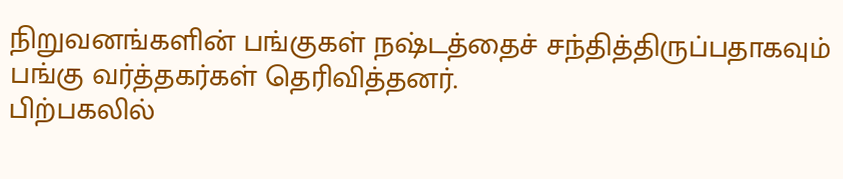நிறுவனங்களின் பங்குகள் நஷ்டத்தைச் சந்தித்திருப்பதாகவும் பங்கு வர்த்தகர்கள் தெரிவித்தனர்.
பிற்பகலில்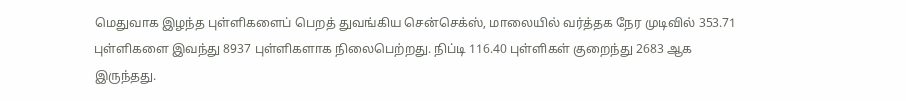மெதுவாக இழந்த புள்ளிகளைப் பெறத் துவங்கிய சென்செக்ஸ், மாலையில் வர்த்தக நேர முடிவில் 353.71 புள்ளிகளை இவந்து 8937 புள்ளிகளாக நிலைபெற்றது. நிப்டி 116.40 புள்ளிகள் குறைந்து 2683 ஆக இருந்தது.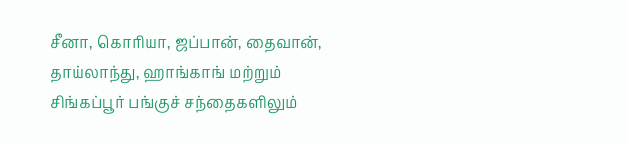சீனா, கொரியா, ஜப்பான், தைவான், தாய்லாந்து, ஹாங்காங் மற்றும் சிங்கப்பூர் பங்குச் சந்தைகளிலும்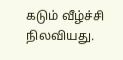கடும் வீழ்ச்சி நிலவியது.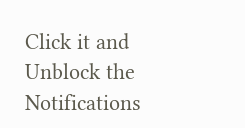Click it and Unblock the Notifications